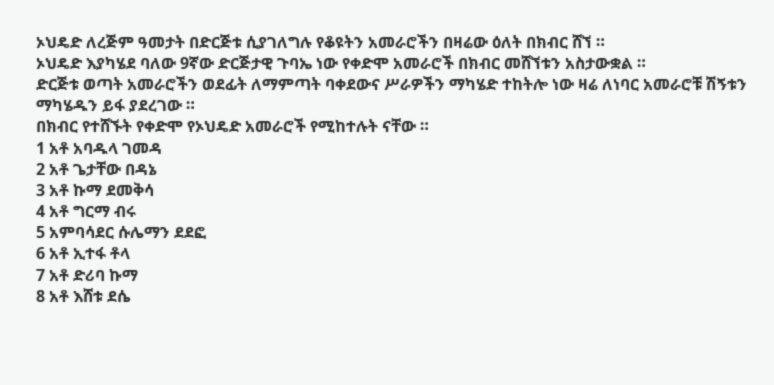ኦህዴድ ለረጅም ዓመታት በድርጅቱ ሲያገለግሉ የቆዩትን አመራሮችን በዛሬው ዕለት በክብር ሸኘ ።
ኦህዴድ እያካሄደ ባለው 9ኛው ድርጅታዊ ጉባኤ ነው የቀድሞ አመራሮች በክብር መሸኘቱን አስታውቋል ።
ድርጅቱ ወጣት አመራሮችን ወደፊት ለማምጣት ባቀደውና ሥራዎችን ማካሄድ ተከትሎ ነው ዛሬ ለነባር አመራሮቹ ሽኝቱን ማካሄዱን ይፋ ያደረገው ።
በክብር የተሸኙት የቀድሞ የኦህዴድ አመራሮች የሚከተሉት ናቸው ።
1 አቶ አባዱላ ገመዳ
2 አቶ ጌታቸው በዳኔ
3 አቶ ኩማ ደመቅሳ
4 አቶ ግርማ ብሩ
5 አምባሳደር ሱሌማን ደደፎ
6 አቶ ኢተፋ ቶላ
7 አቶ ድሪባ ኩማ
8 አቶ እሸቱ ደሴ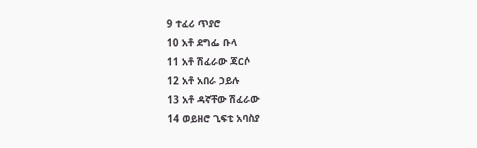9 ተፈሪ ጥያሮ
10 አቶ ደግፌ ቡላ
11 አቶ ሽፈራው ጃርሶ
12 አቶ አበራ ኃይሉ
13 አቶ ዳኛቸው ሽፈራው
14 ወይዘሮ ጊፍቲ አባስያ